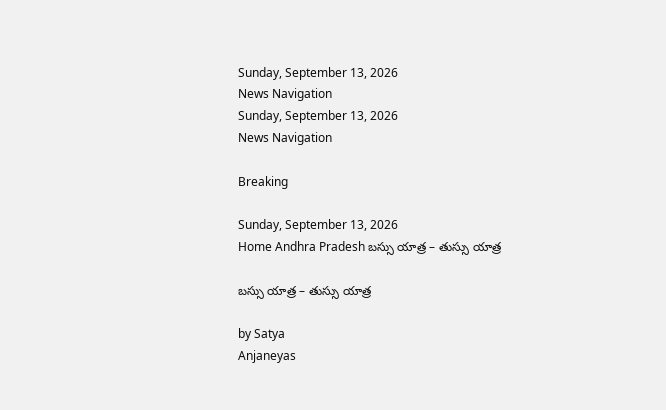Sunday, September 13, 2026
News Navigation
Sunday, September 13, 2026
News Navigation

Breaking

Sunday, September 13, 2026
Home Andhra Pradesh బస్సు యాత్ర – తుస్సు యాత్ర

బస్సు యాత్ర – తుస్సు యాత్ర

by Satya
Anjaneyas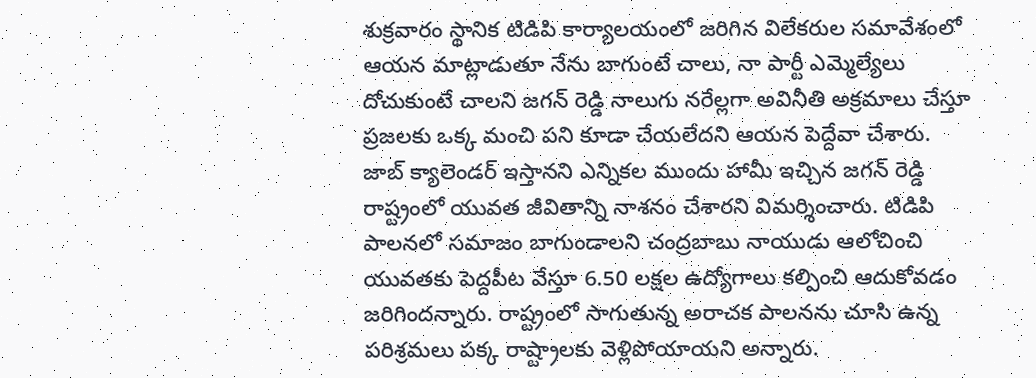శుక్రవారం స్థానిక టిడిపి కార్యాలయంలో జరిగిన విలేకరుల సమావేశంలో ఆయన మాట్లాడుతూ నేను బాగుంటే చాలు, నా పార్టీ ఎమ్మెల్యేలు దోచుకుంటే చాలని జగన్ రెడ్డి నాలుగు నరేల్లగా అవినీతి అక్రమాలు చేస్తూ ప్రజలకు ఒక్క మంచి పని కూడా చేయలేదని ఆయన పెద్దేవా చేశారు. జాబ్ క్యాలెండర్ ఇస్తానని ఎన్నికల ముందు హామీ ఇచ్చిన జగన్ రెడ్డి రాష్ట్రంలో యువత జీవితాన్ని నాశనం చేశారని విమర్శించారు. టిడిపి పాలనలో సమాజం బాగుండాలని చంద్రబాబు నాయుడు ఆలోచించి యువతకు పెద్దపీట వేస్తూ 6.50 లక్షల ఉద్యోగాలు కల్పించి ఆదుకోవడం జరిగిందన్నారు. రాష్ట్రంలో సాగుతున్న అరాచక పాలనను చూసి ఉన్న పరిశ్రమలు పక్క రాష్ట్రాలకు వెళ్లిపోయాయని అన్నారు.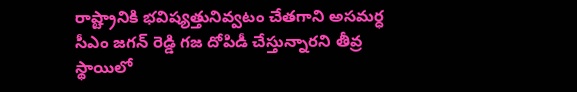రాష్ట్రానికి భవిష్యత్తునివ్వటం చేతగాని అసమర్ధ సీఎం జగన్ రెడ్డి గజ దోపిడీ చేస్తున్నారని తీవ్ర స్థాయిలో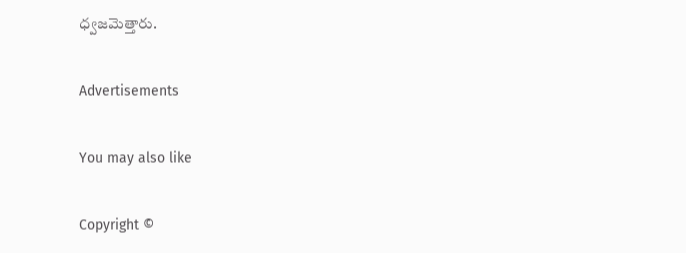ధ్వజమెత్తారు.

Advertisements

You may also like

Copyright ©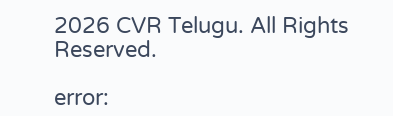2026 CVR Telugu. All Rights Reserved.

error: